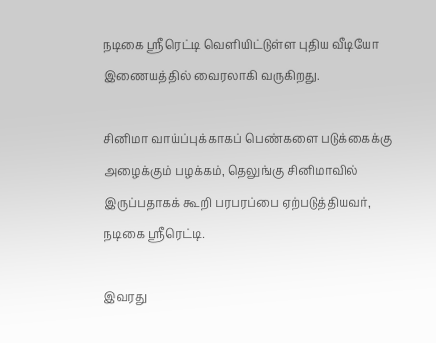நடிகை ஶ்ரீரெட்டி வெளியிட்டுள்ள புதிய வீடியோ இணையத்தில் வைரலாகி வருகிறது.

சினிமா வாய்ப்புக்காகப் பெண்களை படுக்கைக்கு அழைக்கும் பழக்கம், தெலுங்கு சினிமாவில் இருப்பதாகக் கூறி பரபரப்பை ஏற்படுத்தியவர், நடிகை ஶ்ரீரெட்டி.

இவரது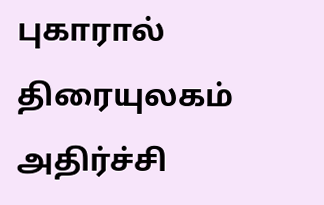புகாரால் திரையுலகம் அதிர்ச்சி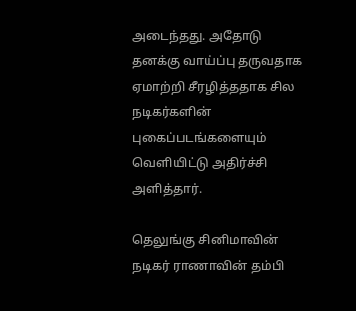அடைந்தது. அதோடு தனக்கு வாய்ப்பு தருவதாக ஏமாற்றி சீரழித்ததாக சில நடிகர்களின் புகைப்படங்களையும் வெளியிட்டு அதிர்ச்சி அளித்தார்.

தெலுங்கு சினிமாவின் நடிகர் ராணாவின் தம்பி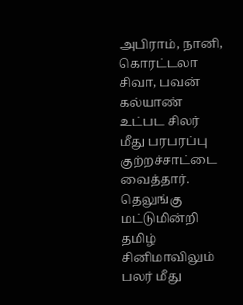அபிராம், நானி, கொரட்டலா சிவா, பவன் கல்யாண் உட்பட சிலர் மீது பரபரப்பு குற்றச்சாட்டை வைத்தார். தெலுங்கு மட்டுமின்றி தமிழ் சினிமாவிலும் பலர் மீது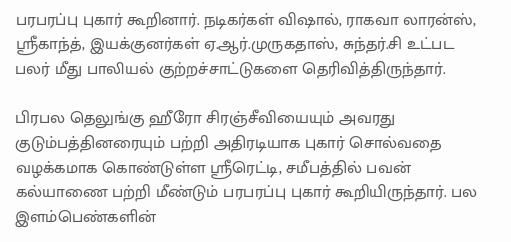பரபரப்பு புகார் கூறினார். நடிகர்கள் விஷால், ராகவா லாரன்ஸ், ஶ்ரீகாந்த், இயக்குனர்கள் ஏ.ஆர்.முருகதாஸ், சுந்தர்.சி உட்பட பலர் மீது பாலியல் குற்றச்சாட்டுகளை தெரிவித்திருந்தார்.

பிரபல தெலுங்கு ஹீரோ சிரஞ்சீவியையும் அவரது குடும்பத்தினரையும் பற்றி அதிரடியாக புகார் சொல்வதை வழக்கமாக கொண்டுள்ள ஶ்ரீரெட்டி, சமீபத்தில் பவன் கல்யாணை பற்றி மீண்டும் பரபரப்பு புகார் கூறியிருந்தார். பல இளம்பெண்களின்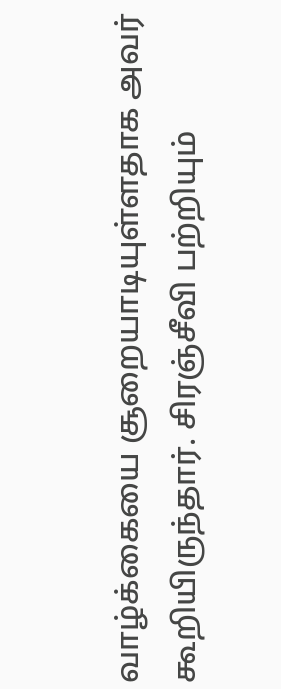வாழ்க்கையை சூறையாடியுள்ளதாக அவர் கூறியிருந்தார். சிரஞ்சீவி பற்றியும்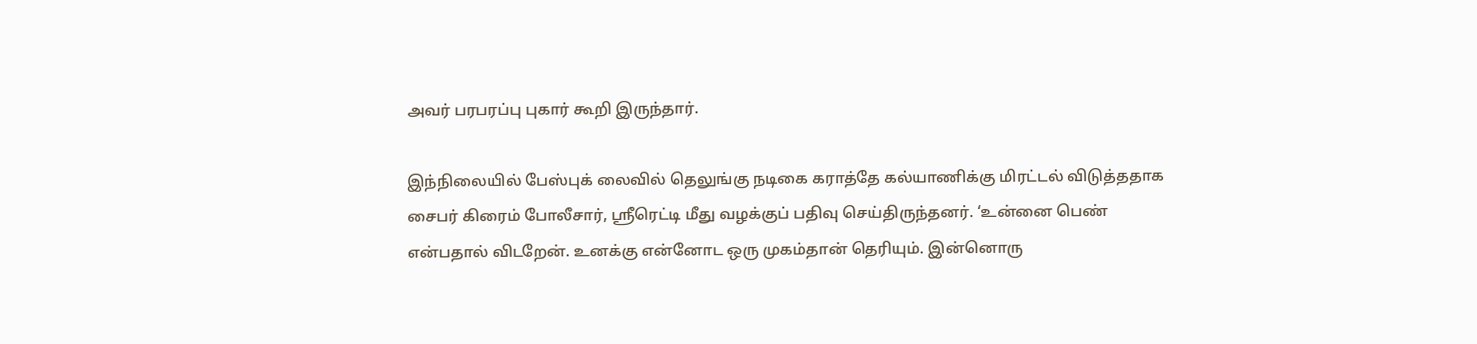அவர் பரபரப்பு புகார் கூறி இருந்தார்.

இந்நிலையில் பேஸ்புக் லைவில் தெலுங்கு நடிகை கராத்தே கல்யாணிக்கு மிரட்டல் விடுத்ததாக சைபர் கிரைம் போலீசார், ஶ்ரீரெட்டி மீது வழக்குப் பதிவு செய்திருந்தனர். ‘உன்னை பெண் என்பதால் விடறேன். உனக்கு என்னோட ஒரு முகம்தான் தெரியும். இன்னொரு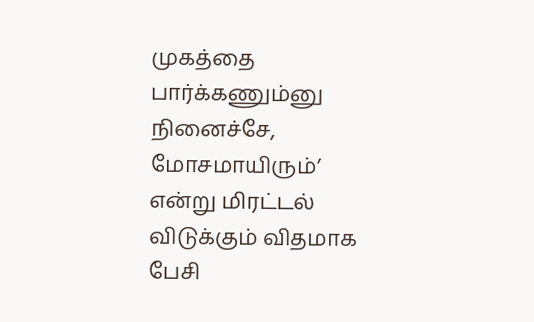முகத்தை பார்க்கணும்னு நினைச்சே, மோசமாயிரும்’ என்று மிரட்டல் விடுக்கும் விதமாக பேசி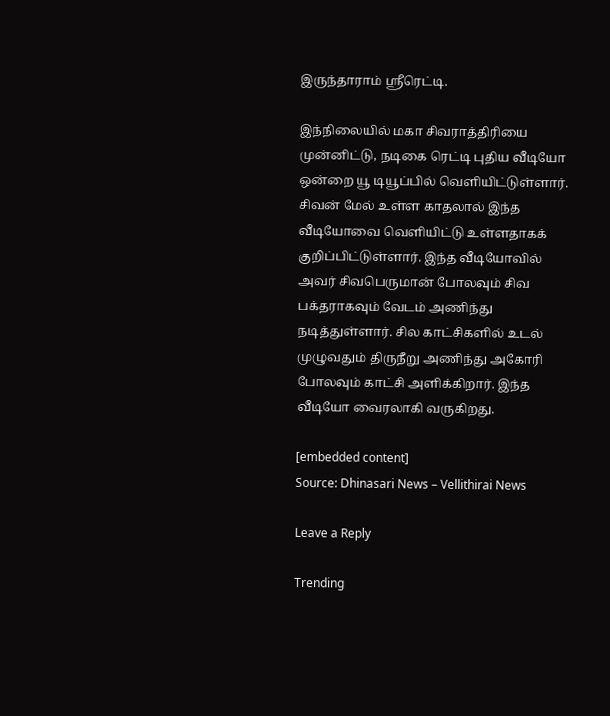இருந்தாராம் ஶ்ரீரெட்டி.

இந்நிலையில் மகா சிவராத்திரியை முன்னிட்டு, நடிகை ரெட்டி புதிய வீடியோ ஒன்றை யூ டியூப்பில் வெளியிட்டுள்ளார். சிவன் மேல் உள்ள காதலால் இந்த வீடியோவை வெளியிட்டு உள்ளதாகக் குறிப்பிட்டுள்ளார். இந்த வீடியோவில் அவர் சிவபெருமான் போலவும் சிவ பக்தராகவும் வேடம் அணிந்து நடித்துள்ளார். சில காட்சிகளில் உடல் முழுவதும் திருநீறு அணிந்து அகோரி போலவும் காட்சி அளிக்கிறார். இந்த வீடியோ வைரலாகி வருகிறது.

[embedded content]
Source: Dhinasari News – Vellithirai News

Leave a Reply

Trending